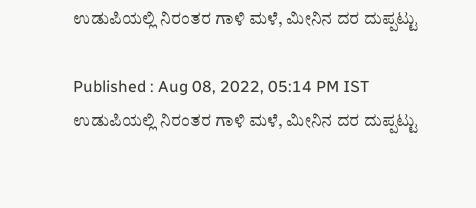ಉಡುಪಿಯಲ್ಲಿ ನಿರಂತರ ಗಾಳಿ ಮಳೆ, ಮೀನಿನ ದರ ದುಪ್ಪಟ್ಟು

Published : Aug 08, 2022, 05:14 PM IST
ಉಡುಪಿಯಲ್ಲಿ ನಿರಂತರ ಗಾಳಿ ಮಳೆ, ಮೀನಿನ ದರ ದುಪ್ಪಟ್ಟು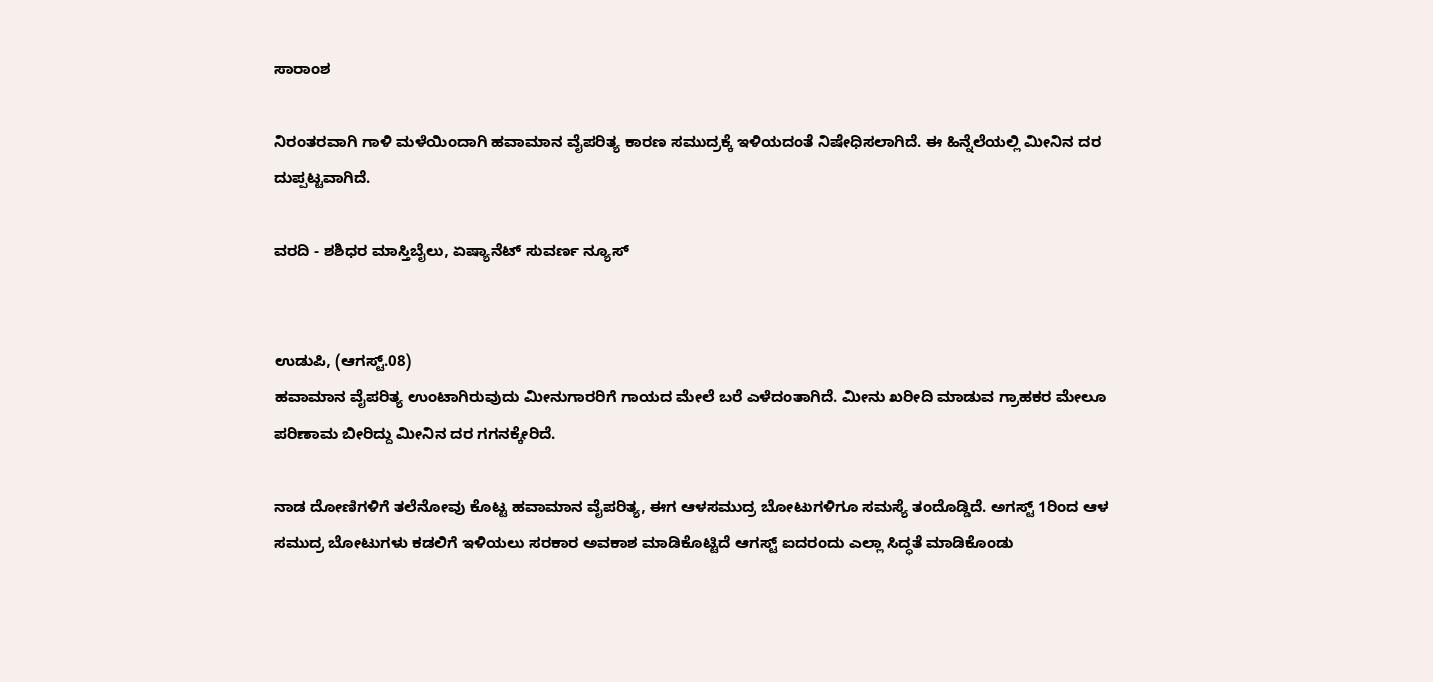ಸಾರಾಂಶ

ನಿರಂತರವಾಗಿ ಗಾಳಿ ಮಳೆಯಿಂದಾಗಿ ಹವಾಮಾನ ವೈಪರಿತ್ಯ ಕಾರಣ ಸಮುದ್ರಕ್ಕೆ ಇಳಿಯದಂತೆ ನಿಷೇಧಿಸಲಾಗಿದೆ. ಈ ಹಿನ್ನೆಲೆಯಲ್ಲಿ ಮೀನಿನ ದರ ದುಪ್ಪಟ್ಟವಾಗಿದೆ.

ವರದಿ - ಶಶಿಧರ ಮಾಸ್ತಿಬೈಲು, ಏಷ್ಯಾನೆಟ್ ಸುವರ್ಣ ನ್ಯೂಸ್


ಉಡುಪಿ, (ಆಗಸ್ಟ್.08)
ಹವಾಮಾನ ವೈಪರಿತ್ಯ ಉಂಟಾಗಿರುವುದು ಮೀನುಗಾರರಿಗೆ ಗಾಯದ ಮೇಲೆ ಬರೆ ಎಳೆದಂತಾಗಿದೆ. ಮೀನು ಖರೀದಿ ಮಾಡುವ ಗ್ರಾಹಕರ ಮೇಲೂ ಪರಿಣಾಮ ಬೀರಿದ್ದು ಮೀನಿನ ದರ ಗಗನಕ್ಕೇರಿದೆ.

ನಾಡ ದೋಣಿಗಳಿಗೆ ತಲೆನೋವು ಕೊಟ್ಟ ಹವಾಮಾನ ವೈಪರಿತ್ಯ, ಈಗ ಆಳಸಮುದ್ರ ಬೋಟುಗಳಿಗೂ ಸಮಸ್ಯೆ ತಂದೊಡ್ಡಿದೆ. ಅಗಸ್ಟ್ 1ರಿಂದ ಆಳ ಸಮುದ್ರ ಬೋಟುಗಳು ಕಡಲಿಗೆ ಇಳಿಯಲು ಸರಕಾರ ಅವಕಾಶ ಮಾಡಿಕೊಟ್ಟಿದೆ ಆಗಸ್ಟ್ ಐದರಂದು ಎಲ್ಲಾ ಸಿದ್ಧತೆ ಮಾಡಿಕೊಂಡು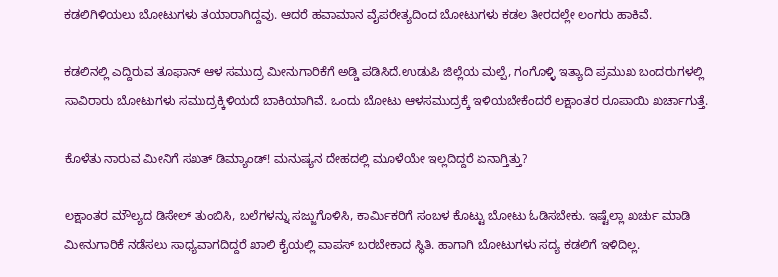ಕಡಲಿಗಿಳಿಯಲು ಬೋಟುಗಳು ತಯಾರಾಗಿದ್ದವು‌. ಆದರೆ ಹವಾಮಾನ ವೈಪರೇತ್ಯದಿಂದ ಬೋಟುಗಳು ಕಡಲ ತೀರದಲ್ಲೇ ಲಂಗರು ಹಾಕಿವೆ.

ಕಡಲಿನಲ್ಲಿ ಎದ್ದಿರುವ ತೂಫಾನ್ ಆಳ ಸಮುದ್ರ ಮೀನುಗಾರಿಕೆಗೆ ಅಡ್ಡಿ ಪಡಿಸಿದೆ.ಉಡುಪಿ ಜಿಲ್ಲೆಯ ಮಲ್ಪೆ, ಗಂಗೊಳ್ಳಿ ಇತ್ಯಾದಿ ಪ್ರಮುಖ ಬಂದರುಗಳಲ್ಲಿ ಸಾವಿರಾರು ಬೋಟುಗಳು ಸಮುದ್ರಕ್ಕಿಳಿಯದೆ ಬಾಕಿಯಾಗಿವೆ. ಒಂದು ಬೋಟು ಆಳಸಮುದ್ರಕ್ಕೆ ಇಳಿಯಬೇಕೆಂದರೆ ಲಕ್ಷಾಂತರ ರೂಪಾಯಿ ಖರ್ಚಾಗುತ್ತೆ.

ಕೊಳೆತು ನಾರುವ ಮೀನಿಗೆ ಸಖತ್ ಡಿಮ್ಯಾಂಡ್! ಮನುಷ್ಯನ ದೇಹದಲ್ಲಿ ಮೂಳೆಯೇ ಇಲ್ಲದಿದ್ದರೆ ಏನಾಗ್ತಿತ್ತು?

ಲಕ್ಷಾಂತರ ಮೌಲ್ಯದ ಡಿಸೇಲ್ ತುಂಬಿಸಿ, ಬಲೆಗಳನ್ನು ಸಜ್ಜುಗೊಳಿಸಿ, ಕಾರ್ಮಿಕರಿಗೆ ಸಂಬಳ ಕೊಟ್ಟು ಬೋಟು ಓಡಿಸಬೇಕು. ಇಷ್ಟೆಲ್ಲಾ ಖರ್ಚು ಮಾಡಿ ಮೀನುಗಾರಿಕೆ ನಡೆಸಲು ಸಾಧ್ಯವಾಗದಿದ್ದರೆ ಖಾಲಿ ಕೈಯಲ್ಲಿ ವಾಪಸ್ ಬರಬೇಕಾದ ಸ್ಥಿತಿ. ಹಾಗಾಗಿ ಬೋಟುಗಳು ಸದ್ಯ ಕಡಲಿಗೆ ಇಳಿದಿಲ್ಲ.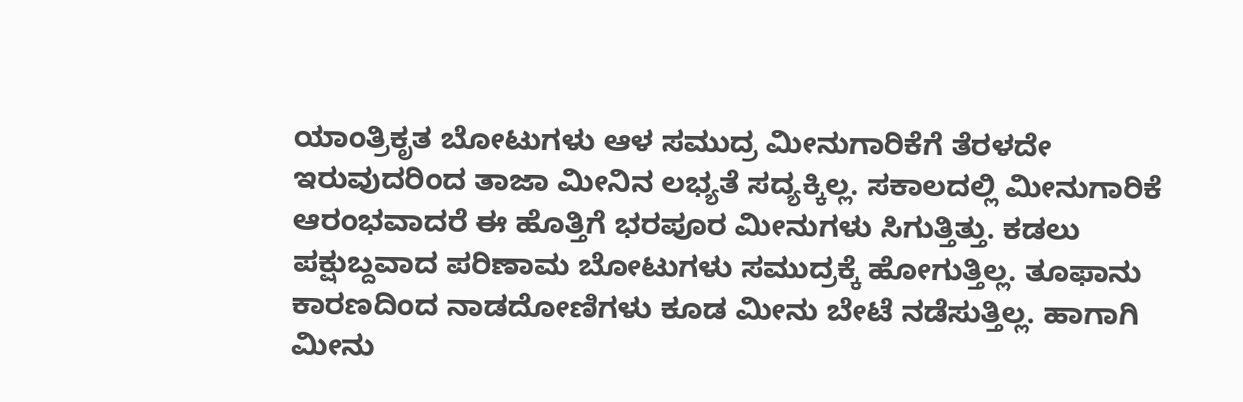ಯಾಂತ್ರಿಕೃತ ಬೋಟುಗಳು ಆಳ ಸಮುದ್ರ ಮೀನುಗಾರಿಕೆಗೆ ತೆರಳದೇ ಇರುವುದರಿಂದ ತಾಜಾ ಮೀನಿನ ಲಭ್ಯತೆ ಸದ್ಯಕ್ಕಿಲ್ಲ. ಸಕಾಲದಲ್ಲಿ ಮೀನುಗಾರಿಕೆ ಆರಂಭವಾದರೆ ಈ ಹೊತ್ತಿಗೆ ಭರಪೂರ ಮೀನುಗಳು ಸಿಗುತ್ತಿತ್ತು. ಕಡಲು ಪಕ್ಷುಬ್ದವಾದ ಪರಿಣಾಮ ಬೋಟುಗಳು ಸಮುದ್ರಕ್ಕೆ ಹೋಗುತ್ತಿಲ್ಲ. ತೂಫಾನು ಕಾರಣದಿಂದ ನಾಡದೋಣಿಗಳು ಕೂಡ ಮೀನು ಬೇಟೆ ನಡೆಸುತ್ತಿಲ್ಲ. ಹಾಗಾಗಿ ಮೀನು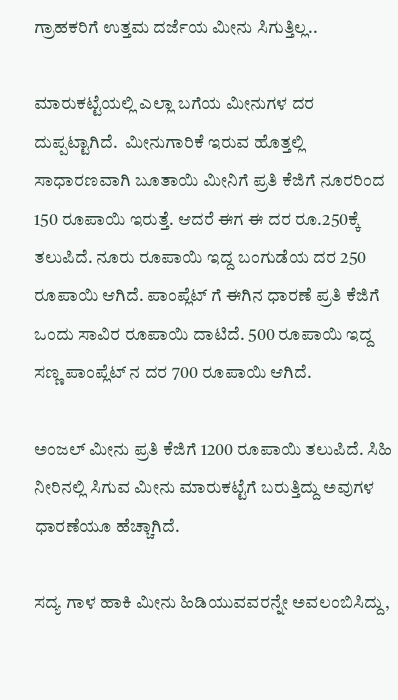ಗ್ರಾಹಕರಿಗೆ ಉತ್ತಮ ದರ್ಜೆಯ ಮೀನು ಸಿಗುತ್ತಿಲ್ಲ..

ಮಾರುಕಟ್ಟೆಯಲ್ಲಿ ಎಲ್ಲಾ ಬಗೆಯ ಮೀನುಗಳ ದರ ದುಪ್ಪಟ್ಟಾಗಿದೆ.  ಮೀನುಗಾರಿಕೆ ಇರುವ ಹೊತ್ತಲ್ಲಿ ಸಾಧಾರಣವಾಗಿ ಬೂತಾಯಿ ಮೀನಿಗೆ ಪ್ರತಿ ಕೆಜಿಗೆ ನೂರರಿಂದ 150 ರೂಪಾಯಿ ಇರುತ್ತೆ. ಆದರೆ ಈಗ ಈ ದರ ರೂ.250ಕ್ಕೆ ತಲುಪಿದೆ. ನೂರು ರೂಪಾಯಿ ಇದ್ದ ಬಂಗುಡೆಯ ದರ 250 ರೂಪಾಯಿ ಆಗಿದೆ. ಪಾಂಪ್ಲೆಟ್ ಗೆ ಈಗಿನ ಧಾರಣೆ ಪ್ರತಿ ಕೆಜಿಗೆ ಒಂದು ಸಾವಿರ ರೂಪಾಯಿ ದಾಟಿದೆ. 500 ರೂಪಾಯಿ ಇದ್ದ ಸಣ್ಣ ಪಾಂಪ್ಲೆಟ್ ನ ದರ 700 ರೂಪಾಯಿ ಆಗಿದೆ.

ಅಂಜಲ್ ಮೀನು ಪ್ರತಿ ಕೆಜಿಗೆ 1200 ರೂಪಾಯಿ ತಲುಪಿದೆ. ಸಿಹಿ ನೀರಿನಲ್ಲಿ ಸಿಗುವ ಮೀನು ಮಾರುಕಟ್ಟೆಗೆ ಬರುತ್ತಿದ್ದು ಅವುಗಳ ಧಾರಣೆಯೂ ಹೆಚ್ಚಾಗಿದೆ.

ಸದ್ಯ ಗಾಳ ಹಾಕಿ ಮೀನು ಹಿಡಿಯುವವರನ್ನೇ ಅವಲಂಬಿಸಿದ್ದು,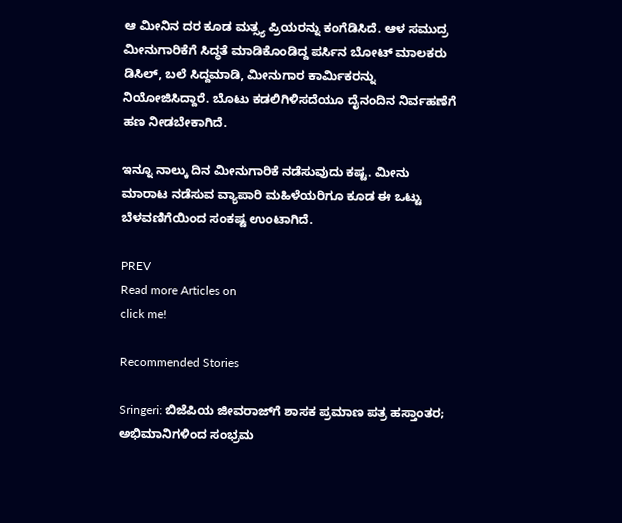ಆ ಮೀನಿನ ದರ ಕೂಡ ಮತ್ಸ್ಯ ಪ್ರಿಯರನ್ನು ಕಂಗೆಡಿಸಿದೆ. ಆಳ ಸಮುದ್ರ ಮೀನುಗಾರಿಕೆಗೆ ಸಿದ್ಧತೆ ಮಾಡಿಕೊಂಡಿದ್ದ ಪರ್ಸಿನ ಬೋಟ್ ಮಾಲಕರು ಡಿಸಿಲ್, ಬಲೆ ಸಿದ್ದಮಾಡಿ, ಮೀನುಗಾರ ಕಾರ್ಮಿಕರನ್ನು ನಿಯೋಜಿಸಿದ್ದಾರೆ. ಬೊಟು ಕಡಲಿಗಿಳಿಸದೆಯೂ ದೈನಂದಿನ ನಿರ್ವಹಣೆಗೆ ಹಣ ನೀಡಬೇಕಾಗಿದೆ.

ಇನ್ನೂ ನಾಲ್ಕು ದಿನ ಮೀನುಗಾರಿಕೆ ನಡೆಸುವುದು ಕಷ್ಟ. ಮೀನು ಮಾರಾಟ ನಡೆಸುವ ವ್ಯಾಪಾರಿ ಮಹಿಳೆಯರಿಗೂ ಕೂಡ ಈ ಒಟ್ಟು ಬೆಳವಣಿಗೆಯಿಂದ ಸಂಕಷ್ಟ ಉಂಟಾಗಿದೆ.

PREV
Read more Articles on
click me!

Recommended Stories

Sringeri: ಬಿಜೆಪಿಯ ಜೀವರಾಜ್‌ಗೆ ಶಾಸಕ ಪ್ರಮಾಣ ಪತ್ರ ಹಸ್ತಾಂತರ; ಅಭಿಮಾನಿಗಳಿಂದ ಸಂಭ್ರಮ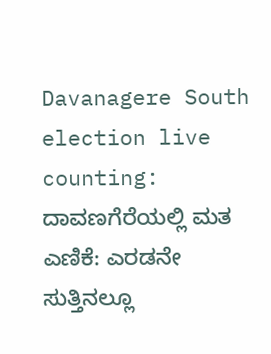Davanagere South election live counting: ದಾವಣಗೆರೆಯಲ್ಲಿ ಮತ ಎಣಿಕೆ: ಎರಡನೇ ಸುತ್ತಿನಲ್ಲೂ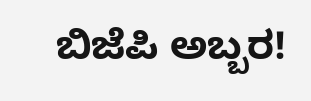ಬಿಜೆಪಿ ಅಬ್ಬರ!